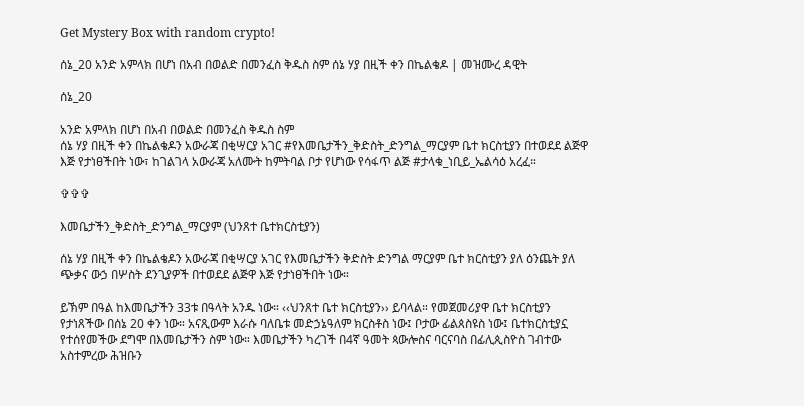Get Mystery Box with random crypto!

ሰኔ_20 አንድ አምላክ በሆነ በአብ በወልድ በመንፈስ ቅዱስ ስም ሰኔ ሃያ በዚች ቀን በኬልቄዶ | መዝሙረ ዳዊት

ሰኔ_20

አንድ አምላክ በሆነ በአብ በወልድ በመንፈስ ቅዱስ ስም
ሰኔ ሃያ በዚች ቀን በኬልቄዶን አውራጃ በቂሣርያ አገር #የእመቤታችን_ቅድስት_ድንግል_ማርያም ቤተ ክርስቲያን በተወደደ ልጅዋ እጅ የታነፀችበት ነው፣ ከገልገላ አውራጃ አለሙት ከምትባል ቦታ የሆነው የሳፋጥ ልጅ #ታላቁ_ነቢይ_ኤልሳዕ አረፈ።

✞✞✞

እመቤታችን_ቅድስት_ድንግል_ማርያም (ህንጸተ ቤተክርስቲያን)

ሰኔ ሃያ በዚች ቀን በኬልቄዶን አውራጃ በቂሣርያ አገር የእመቤታችን ቅድስት ድንግል ማርያም ቤተ ክርስቲያን ያለ ዕንጨት ያለ ጭቃና ውኃ በሦስት ደንጊያዎች በተወደደ ልጅዋ እጅ የታነፀችበት ነው።

ይኽም በዓል ከእመቤታችን 33ቱ በዓላት አንዱ ነው። ‹‹ህንጸተ ቤተ ክርስቲያን›› ይባላል። የመጀመሪያዋ ቤተ ክርስቲያን የታነጸችው በሰኔ 20 ቀን ነው። አናጺውም እራሱ ባለቤቱ መድኃኔዓለም ክርስቶስ ነው፤ ቦታው ፊልጰስዩስ ነው፤ ቤተክርስቲያኗ የተሰየመችው ደግሞ በእመቤታችን ስም ነው። እመቤታችን ካረገች በ4ኛ ዓመት ጳውሎስና ባርናባስ በፊሊጲስዮስ ገብተው አስተምረው ሕዝቡን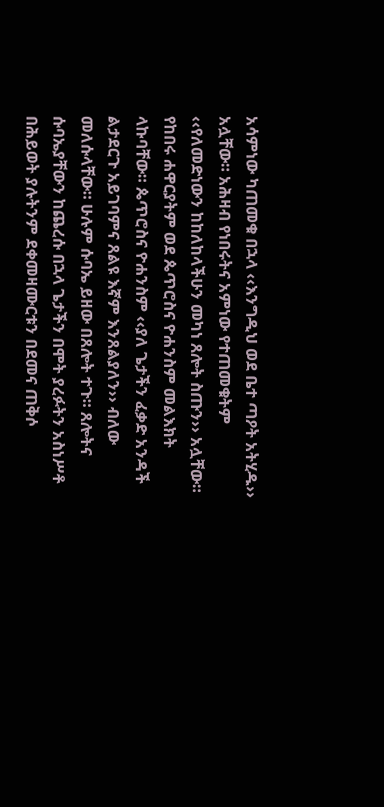አሳምነው ካጠመቁ በኋላ ‹‹እንግዲህ ወደ ቤተ ጣዖት አትሂዱ›› አሏቸው። አሕዛብ የነበሩትና አምነው የተጠመቁትም ‹‹የለመድነውን ከከለከላችሁን መካነ ጸሎት ስጡን›› አሏቸው። የከበሩ ሐዋርያትም ወደ ጴጥሮስና ዮሐንስም መልእክት ላኩባቸው። ጴጥሮስና ዮሐንስም ‹‹ያለ ጌታችን ፈቃድ አንዳች ልታደርጉ አይገባምና ጸልዩ እኛም እንጸልያለን›› ብለው መለሱላቸው። ሁሉም ሱባኤ ይዘው በጸሎት ተጉ። ጸሎትና ሱባኤያቸውን ከጨረሱ በኋላ ጌታችን በሞት ያረፉትን አስነሥቶ በሕይወት ያሉትንም ደቀመዛሙርቱን በደመና ጠቅሶ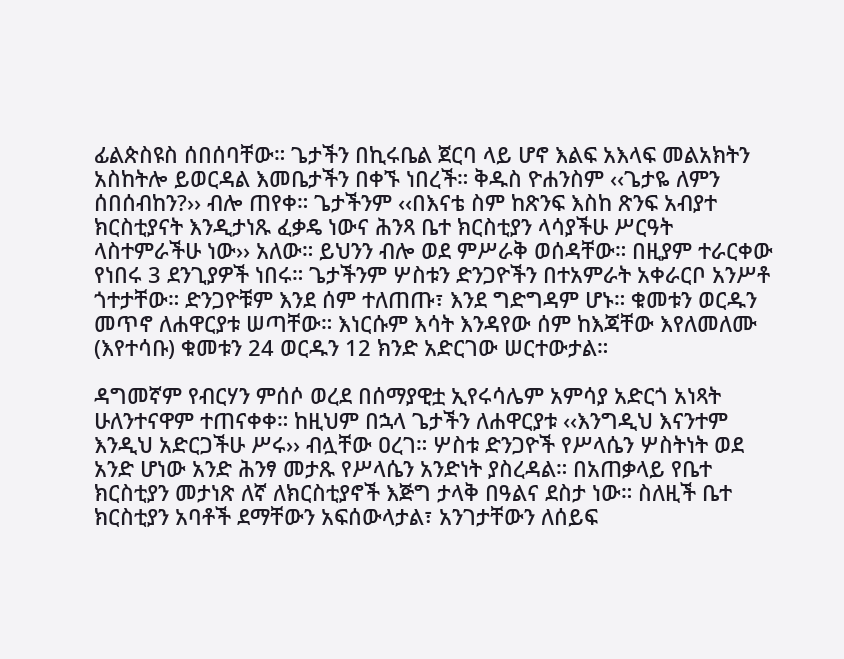ፊልጵስዩስ ሰበሰባቸው። ጌታችን በኪሩቤል ጀርባ ላይ ሆኖ እልፍ አእላፍ መልአክትን አስከትሎ ይወርዳል እመቤታችን በቀኙ ነበረች። ቅዱስ ዮሐንስም ‹‹ጌታዬ ለምን ሰበሰብከን?›› ብሎ ጠየቀ። ጌታችንም ‹‹በእናቴ ስም ከጽንፍ እስከ ጽንፍ አብያተ ክርስቲያናት እንዲታነጹ ፈቃዴ ነውና ሕንጻ ቤተ ክርስቲያን ላሳያችሁ ሥርዓት ላስተምራችሁ ነው›› አለው። ይህንን ብሎ ወደ ምሥራቅ ወሰዳቸው። በዚያም ተራርቀው የነበሩ 3 ደንጊያዎች ነበሩ። ጌታችንም ሦስቱን ድንጋዮችን በተአምራት አቀራርቦ አንሥቶ ጎተታቸው። ድንጋዮቹም እንደ ሰም ተለጠጡ፣ እንደ ግድግዳም ሆኑ። ቁመቱን ወርዱን መጥኖ ለሐዋርያቱ ሠጣቸው። እነርሱም እሳት እንዳየው ሰም ከእጃቸው እየለመለሙ (እየተሳቡ) ቁመቱን 24 ወርዱን 12 ክንድ አድርገው ሠርተውታል።

ዳግመኛም የብርሃን ምሰሶ ወረደ በሰማያዊቷ ኢየሩሳሌም አምሳያ አድርጎ አነጻት ሁለንተናዋም ተጠናቀቀ። ከዚህም በኋላ ጌታችን ለሐዋርያቱ ‹‹እንግዲህ እናንተም እንዲህ አድርጋችሁ ሥሩ›› ብሏቸው ዐረገ። ሦስቱ ድንጋዮች የሥላሴን ሦስትነት ወደ አንድ ሆነው አንድ ሕንፃ መታጹ የሥላሴን አንድነት ያስረዳል። በአጠቃላይ የቤተ ክርስቲያን መታነጽ ለኛ ለክርስቲያኖች እጅግ ታላቅ በዓልና ደስታ ነው። ስለዚች ቤተ ክርስቲያን አባቶች ደማቸውን አፍሰውላታል፣ አንገታቸውን ለሰይፍ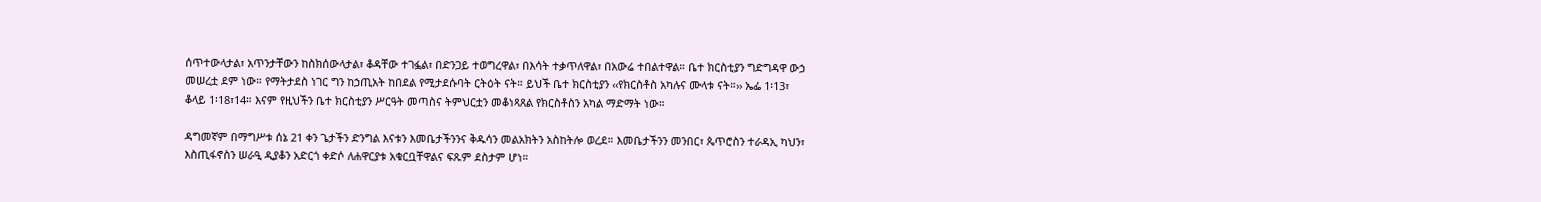ሰጥተውላታል፣ አጥንታቸውን ከስክሰውላታል፣ ቆዳቸው ተገፏል፣ በድንጋይ ተወግረዋል፣ በእሳት ተቃጥለዋል፣ በአውሬ ተበልተዋል። ቤተ ክርስቲያን ግድግዳዋ ውኃ መሠረቷ ደም ነው። የማትታደስ ነገር ግን ከኃጢአት ከበደል የሚታደሱባት ርትዕት ናት። ይህች ቤተ ክርስቲያን ‹‹የክርስቶስ አካሉና ሙላቱ ናት።›› ኤፌ 1፡13፣ ቆላይ 1፡18፣14። እናም የዚህችን ቤተ ክርስቲያን ሥርዓት መጣስና ትምህርቷን መቆነጻጸል የክርስቶስን አካል ማድማት ነው።

ዳግመኛም በማግሥቱ ሰኔ 21 ቀን ጌታችን ድንግል እናቱን እመቤታችንንና ቅዱሳን መልአክትን አስከትሎ ወረደ። እመቤታችንን መንበር፣ ጴጥሮስን ተራዳኢ ካህን፣ እስጢፋኖስን ሠራዒ ዲያቆን አድርጎ ቀድሶ ለሐዋርያቱ አቁርቧቸዋልና ፍጹም ደስታም ሆነ።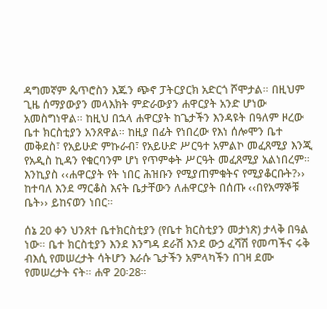ዳግመኛም ጴጥሮስን እጁን ጭኖ ፓትርያርክ አድርጎ ሾሞታል። በዚህም ጊዜ ሰማያውያን መላእክት ምድራውያን ሐዋርያት አንድ ሆነው አመስግነዋል። ከዚህ በኋላ ሐዋርያት ከጌታችን እንዳዩት በዓለም ዞረው ቤተ ክርስቲያን አንጸዋል። ከዚያ በፊት የነበረው የእነ ሰሎሞን ቤተ መቅደስ፣ የአይሁድ ምኩራብ፣ የአይሁድ ሥርዓተ አምልኮ መፈጸሚያ እንጂ የአዲስ ኪዳን የቁርባንም ሆነ የጥምቀት ሥርዓት መፈጸሚያ አልነበረም። እንኪያስ ‹‹ሐዋርያት የት ነበር ሕዝቡን የሚያጠምቁትና የሚያቆርቡት?›› ከተባለ እንደ ማርቆስ እናት ቤታቸውን ለሐዋርያት በሰጡ ‹‹በየአማኞቹ ቤት›› ይከናወን ነበር።

ሰኔ 20 ቀን ህንጸተ ቤተክርስቲያን (የቤተ ክርስቲያን መታነጽ) ታላቅ በዓል ነው። ቤተ ክርስቲያን እንደ እንግዳ ደራሽ እንደ ውኃ ፈሻሽ የመጣችና ሩቅ ብእሲ የመሠረታት ሳትሆን እራሱ ጌታችን አምላካችን በገዛ ደሙ የመሠረታት ናት። ሐዋ 20፡28።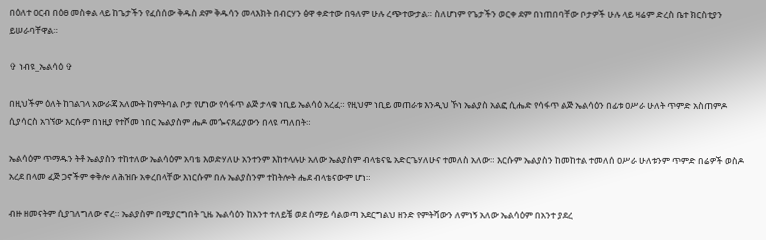በዕለተ ዐርብ በዕፀ መስቀል ላይ ከጌታችን የፈሰሰው ቅዱስ ደም ቅዱሳን መላእክት በብርሃን ፅዋ ቀድተው በዓለም ሁሉ ረጭተውታል። ስለሆነም የጌታችን ወርቀ ደም በነጠበባቸው ቦታዎች ሁሉ ላይ ዛሬም ድረስ ቤተ ክርስቲያን ይሠራባቸዋል።

✞ ነብዩ_ኤልሳዕ ✞

በዚህችም ዕለት ከገልገላ አውራጃ አለሙት ከምትባል ቦታ የሆነው የሳፋጥ ልጅ ታላቁ ነቢይ ኤልሳዕ አረፈ። የዚህም ነቢይ መጠራቱ እንዲህ ኾነ ኤልያስ አልፎ ሲሔድ የሳፋጥ ልጅ ኤልሳዕን በፊቱ ዐሥራ ሁለት ጥምድ አስጠምዶ ሲያሳርስ አገኘው እርሱም በነዚያ የተሾመ ነበር ኤልያስም ሔዶ መጐናጸፊያውን በላዩ ጣለበት።

ኤልሳዕም ጥማዱን ትቶ ኤልያስን ተከተለው ኤልሳዕም አባቴ እወድሃለሁ አንተንም እከተላሉሁ አለው ኤልያስም ብላቴናዬ አድርጌሃለሁና ተመለስ አለው። እርሱም ኤልያስን ከመከተል ተመለሰ ዐሥራ ሁለቱንም ጥምድ በሬዎች ወስዶ አረደ በላመ ፈጅ ጋኖችም ቀቅሎ ለሕዝቡ አቀረበላቸው እነርሱም በሉ ኤልያስንም ተከትሎት ሔደ ብላቴናውም ሆነ።

ብዙ ዘመናትም ሲያገለግለው ኖረ። ኤልያስም በሚያርግበት ጊዜ ኤልሳዕን ከአንተ ተለይቼ ወደ ሰማይ ሳልወጣ አደርግልህ ዘንድ የምትሻውን ለምነኝ አለው ኤልሳዕም በአንተ ያደረ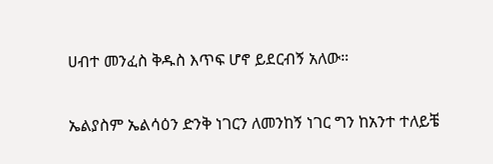ሀብተ መንፈስ ቅዱስ እጥፍ ሆኖ ይደርብኝ አለው።

ኤልያስም ኤልሳዕን ድንቅ ነገርን ለመንከኝ ነገር ግን ከአንተ ተለይቼ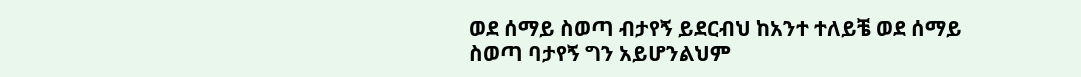ወደ ሰማይ ስወጣ ብታየኝ ይደርብህ ከአንተ ተለይቼ ወደ ሰማይ ስወጣ ባታየኝ ግን አይሆንልህም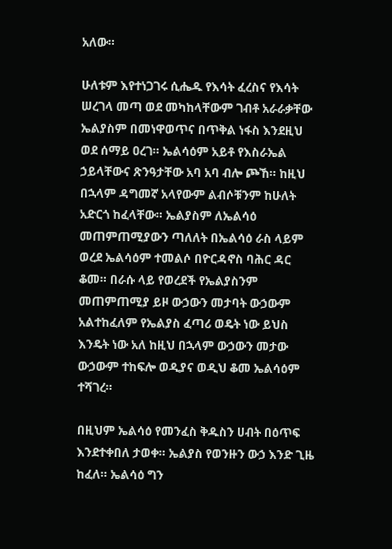አለው።

ሁለቱም እየተነጋገሩ ሲሔዱ የእሳት ፈረስና የእሳት ሠረገላ መጣ ወደ መካከላቸውም ገብቶ አራራቃቸው ኤልያስም በመነዋወጥና በጥቅል ነፋስ እንደዚህ ወደ ሰማይ ዐረገ። ኤልሳዕም አይቶ የእስራኤል ኃይላቸውና ጽንዓታቸው አባ አባ ብሎ ጮኸ። ከዚህ በኋላም ዳግመኛ አላየውም ልብሶቹንም ከሁለት አድርጎ ከፈላቸው። ኤልያስም ለኤልሳዕ መጠምጠሚያውን ጣለለት በኤልሳዕ ራስ ላይም ወረደ ኤልሳዕም ተመልሶ በዮርዳኖስ ባሕር ዳር ቆመ። በራሱ ላይ የወረደች የኤልያስንም መጠምጠሚያ ይዞ ውኃውን መታባት ውኃውም አልተከፈለም የኤልያስ ፈጣሪ ወዴት ነው ይህስ እንዴት ነው አለ ከዚህ በኋላም ውኃውን መታው ውኃውም ተከፍሎ ወዲያና ወዲህ ቆመ ኤልሳዕም ተሻገረ።

በዚህም ኤልሳዕ የመንፈስ ቅዱስን ሀብት በዕጥፍ እንደተቀበለ ታወቀ። ኤልያስ የወንዙን ውኃ እንድ ጊዜ ከፈለ። ኤልሳዕ ግን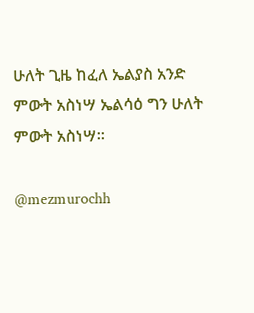ሁለት ጊዜ ከፈለ ኤልያስ አንድ ምውት አስነሣ ኤልሳዕ ግን ሁለት ምውት አስነሣ።

@mezmurochh